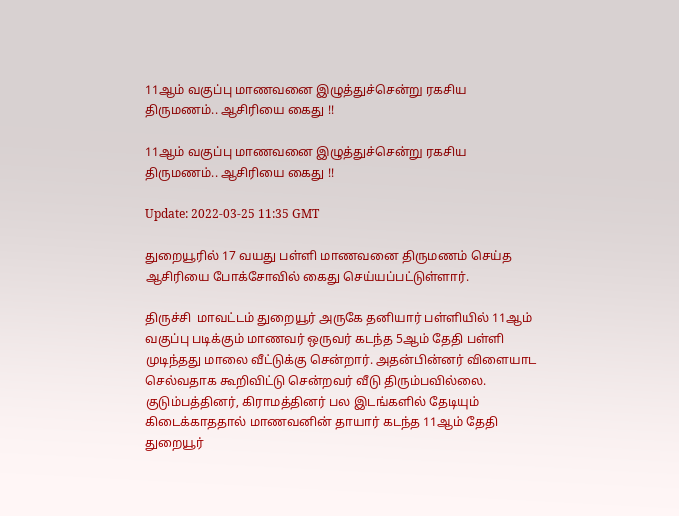11ஆம் வகுப்பு மாணவனை இழுத்துச்சென்று ரகசிய திருமணம்.. ஆசிரியை கைது !!

11ஆம் வகுப்பு மாணவனை இழுத்துச்சென்று ரகசிய திருமணம்.. ஆசிரியை கைது !!

Update: 2022-03-25 11:35 GMT

துறையூரில் 17 வயது பள்ளி மாணவனை திருமணம் செய்த ஆசிரியை போக்சோவில் கைது செய்யப்பட்டுள்ளார்.

திருச்சி  மாவட்டம் துறையூர் அருகே தனியார் பள்ளியில் 11ஆம் வகுப்பு படிக்கும் மாணவர் ஒருவர் கடந்த 5ஆம் தேதி பள்ளி முடிந்தது மாலை வீட்டுக்கு சென்றார். அதன்பின்னர் விளையாட செல்வதாக கூறிவிட்டு சென்றவர் வீடு திரும்பவில்லை. குடும்பத்தினர், கிராமத்தினர் பல இடங்களில் தேடியும் கிடைக்காததால் மாணவனின் தாயார் கடந்த 11ஆம் தேதி துறையூர்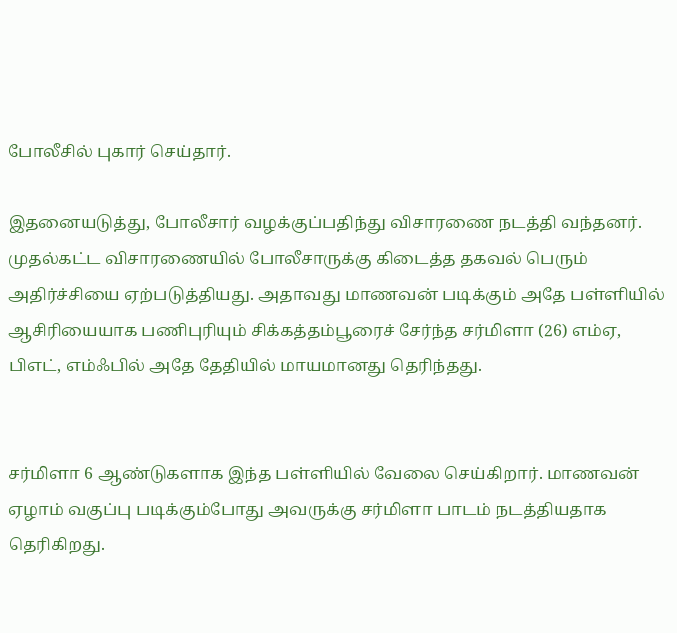போலீசில் புகார் செய்தார்.

இதனையடுத்து, போலீசார் வழக்குப்பதிந்து விசாரணை நடத்தி வந்தனர். முதல்கட்ட விசாரணையில் போலீசாருக்கு கிடைத்த தகவல் பெரும் அதிர்ச்சியை ஏற்படுத்தியது. அதாவது மாணவன் படிக்கும் அதே பள்ளியில் ஆசிரியையாக பணிபுரியும் சிக்கத்தம்பூரைச் சேர்ந்த சர்மிளா (26) எம்ஏ, பிஎட், எம்ஃபில் அதே தேதியில் மாயமானது தெரிந்தது.


சர்மிளா 6 ஆண்டுகளாக இந்த பள்ளியில் வேலை செய்கிறார். மாணவன் ஏழாம் வகுப்பு படிக்கும்போது அவருக்கு சர்மிளா பாடம் நடத்தியதாக தெரிகிறது.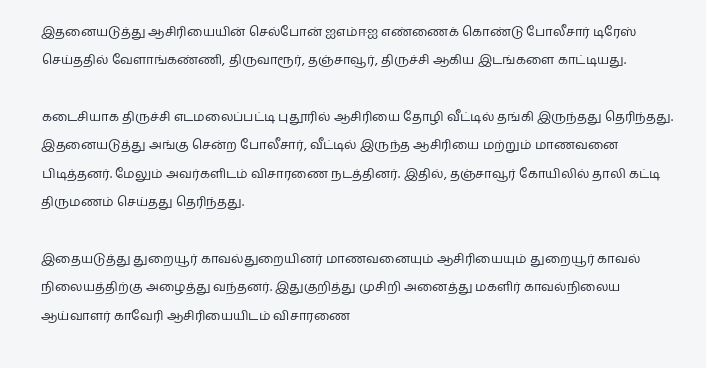இதனையடுத்து ஆசிரியையின் செல்போன் ஐஎம்ஈஐ எண்ணைக் கொண்டு போலீசார் டிரேஸ் செய்ததில் வேளாங்கண்ணி, திருவாரூர், தஞ்சாவூர், திருச்சி ஆகிய இடங்களை காட்டியது.

கடைசியாக திருச்சி எடமலைப்பட்டி புதூரில் ஆசிரியை தோழி வீட்டில் தங்கி இருந்தது தெரிந்தது. இதனையடுத்து அங்கு சென்ற போலீசார், வீட்டில் இருந்த ஆசிரியை மற்றும் மாணவனை பிடித்தனர். மேலும் அவர்களிடம் விசாரணை நடத்தினர். இதில், தஞ்சாவூர் கோயிலில் தாலி கட்டி திருமணம் செய்தது தெரிந்தது.

இதையடுத்து துறையூர் காவல்துறையினர் மாணவனையும் ஆசிரியையும் துறையூர் காவல் நிலையத்திற்கு அழைத்து வந்தனர். இதுகுறித்து முசிறி அனைத்து மகளிர் காவல்நிலைய ஆய்வாளர் காவேரி ஆசிரியையிடம் விசாரணை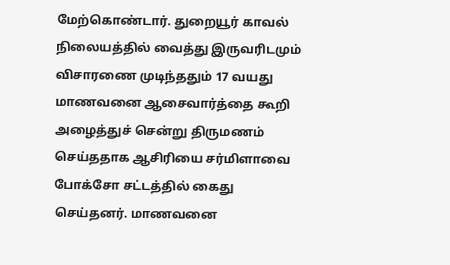மேற்கொண்டார். துறையூர் காவல் நிலையத்தில் வைத்து இருவரிடமும் விசாரணை முடிந்ததும் 17 வயது மாணவனை ஆசைவார்த்தை கூறி அழைத்துச் சென்று திருமணம் செய்ததாக ஆசிரியை சர்மிளாவை போக்சோ சட்டத்தில் கைது செய்தனர். மாணவனை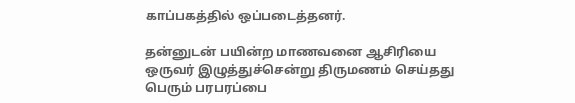காப்பகத்தில் ஒப்படைத்தனர்.

தன்னுடன் பயின்ற மாணவனை ஆசிரியை ஒருவர் இழுத்துச்சென்று திருமணம் செய்தது பெரும் பரபரப்பை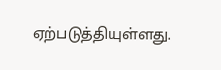ஏற்படுத்தியுள்ளது.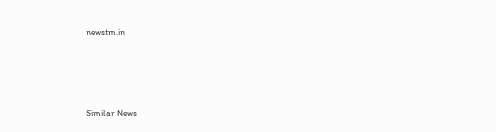newstm.in





Similar News